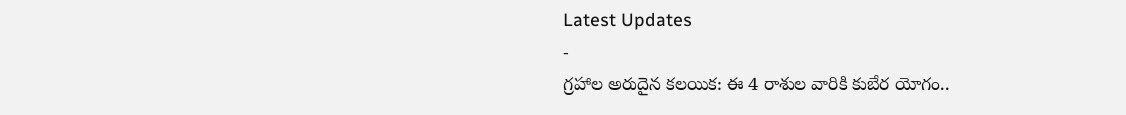Latest Updates
-
గ్రహాల అరుదైన కలయిక: ఈ 4 రాశుల వారికి కుబేర యోగం..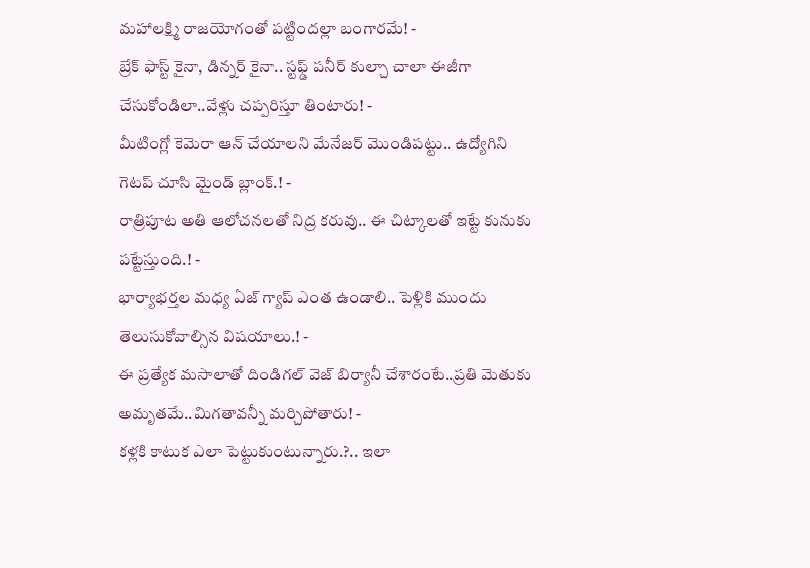మహాలక్ష్మి రాజయోగంతో పట్టిందల్లా బంగారమే! -
బ్రేక్ ఫాస్ట్ కైనా, డిన్నర్ కైనా.. స్టఫ్డ్ పనీర్ కుల్చా చాలా ఈజీగా చేసుకోండిలా..వేళ్లు చప్పరిస్తూ తింటారు! -
మీటింగ్లో కెమెరా ఆన్ చేయాలని మేనేజర్ మొండిపట్టు.. ఉద్యోగిని గెటప్ చూసి మైండ్ బ్లాంక్.! -
రాత్రిపూట అతి ఆలోచనలతో నిద్ర కరువు.. ఈ చిట్కాలతో ఇట్టే కునుకు పట్టేస్తుంది.! -
భార్యాభర్తల మధ్య ఏజ్ గ్యాప్ ఎంత ఉండాలి.. పెళ్లికి ముందు తెలుసుకోవాల్సిన విషయాలు.! -
ఈ ప్రత్యేక మసాలాతో దిండిగల్ వెజ్ బిర్యానీ చేశారంటే..ప్రతి మెతుకు అమృతమే..మిగతావన్నీ మర్చిపోతారు! -
కళ్లకి కాటుక ఎలా పెట్టుకుంటున్నారు.?.. ఇలా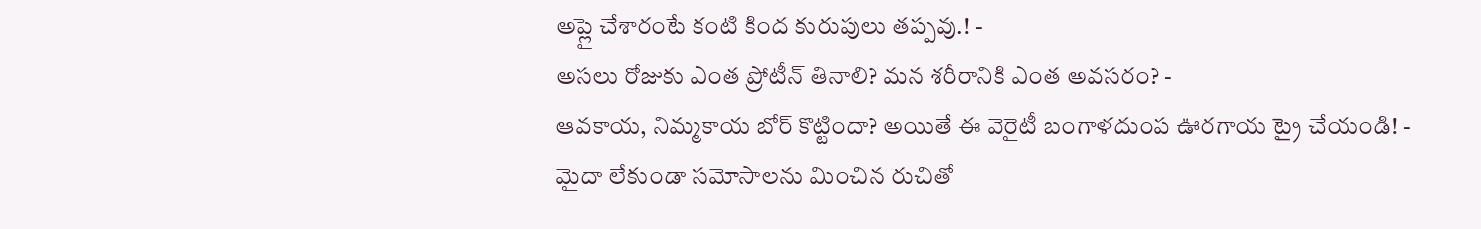అప్లై చేశారంటే కంటి కింద కురుపులు తప్పవు.! -
అసలు రోజుకు ఎంత ప్రోటీన్ తినాలి? మన శరీరానికి ఎంత అవసరం? -
ఆవకాయ, నిమ్మకాయ బోర్ కొట్టిందా? అయితే ఈ వెరైటీ బంగాళదుంప ఊరగాయ ట్రై చేయండి! -
మైదా లేకుండా సమోసాలను మించిన రుచితో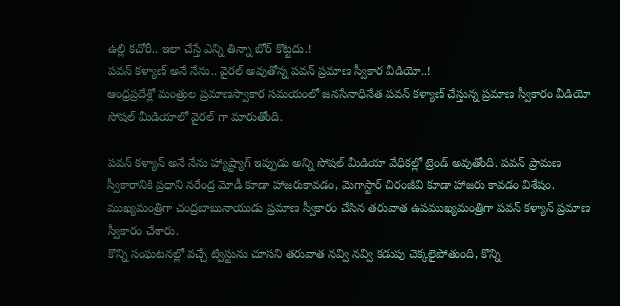ఉల్లి కచోరీ.. ఇలా చేస్తే ఎన్ని తిన్నా బోర్ కొట్టదు.!
పవన్ కళ్యాణ్ అనే నేను.. వైరల్ అవుతోన్న పవన్ ప్రమాణ స్వీకార వీడియో..!
ఆంధ్రప్రదేశ్లో మంత్రుల ప్రమాణస్వాకార సమయంలో జనసేనాధినేత పవన్ కళ్యాణ్ చేస్తున్న ప్రమాణ స్వీకారం వీడియో సోషల్ మీడియాలో వైరల్ గా మారుతోంది.

పవన్ కళ్యాన్ అనే నేను హ్యాష్ట్యాగ్ ఇప్పుడు అన్ని సోషల్ మీడియా వేధికల్లో ట్రెండ్ అవుతోంది. పవన్ ప్రామణ స్వీకారానికి ప్రధాని నరేంద్ర మోడీ కూడా హాజరుకావడం, మెగాస్టార్ చిరంజీవి కూడా హాజరు కావడం విశేషం. ముఖ్యమంత్రిగా చంద్రబాబునాయుడు ప్రమాణ స్వీకారం చేసిన తరువాత ఉపముఖ్యమంత్రిగా పవన్ కళ్యాన్ ప్రమాణ స్వీకారం చేశారు.
కొన్ని సంఘటనల్లో వచ్చే ట్విస్టును చూసని తరువాత నవ్వి నవ్వి కడుపు చెక్కలైపోతుంది, కొన్ని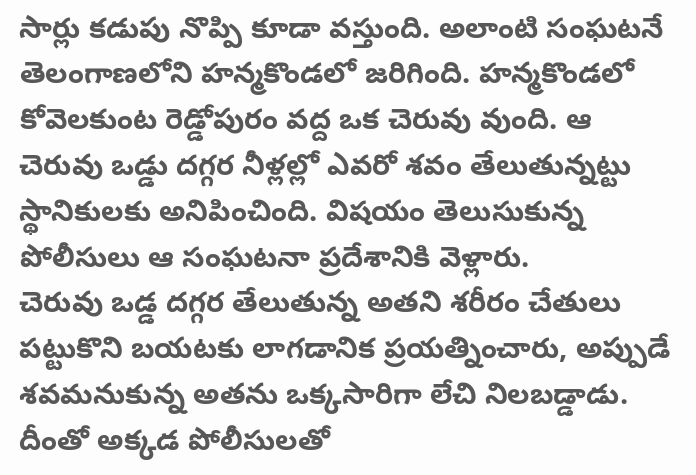సార్లు కడుపు నొప్పి కూడా వస్తుంది. అలాంటి సంఘటనే తెలంగాణలోని హన్మకొండలో జరిగింది. హన్మకొండలో కోవెలకుంట రెడ్డోపురం వద్ద ఒక చెరువు వుంది. ఆ చెరువు ఒడ్డు దగ్గర నీళ్లల్లో ఎవరో శవం తేలుతున్నట్టు స్థానికులకు అనిపించింది. విషయం తెలుసుకున్న పోలీసులు ఆ సంఘటనా ప్రదేశానికి వెళ్లారు.
చెరువు ఒడ్డ దగ్గర తేలుతున్న అతని శరీరం చేతులు పట్టుకొని బయటకు లాగడానిక ప్రయత్నించారు, అప్పుడే శవమనుకున్న అతను ఒక్కసారిగా లేచి నిలబడ్డాడు. దీంతో అక్కడ పోలీసులతో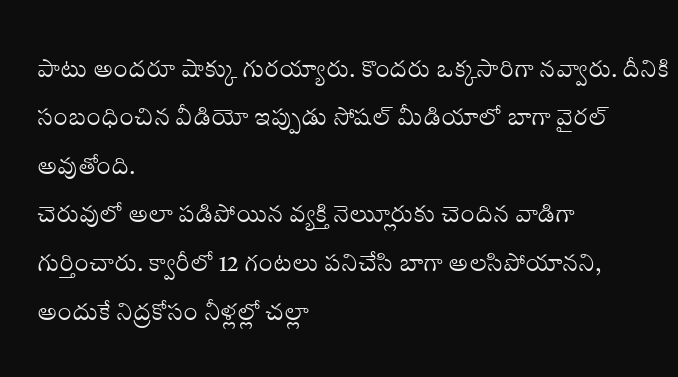పాటు అందరూ షాక్కు గురయ్యారు. కొందరు ఒక్కసారిగా నవ్వారు. దీనికి సంబంధించిన వీడియో ఇప్పుడు సోషల్ మీడియాలో బాగా వైరల్ అవుతోంది.
చెరువులో అలా పడిపోయిన వ్యక్తి నెల్లుూరుకు చెందిన వాడిగా గుర్తించారు. క్వారీలో 12 గంటలు పనిచేసి బాగా అలసిపోయానని, అందుకే నిద్రకోసం నీళ్లల్లో చల్లా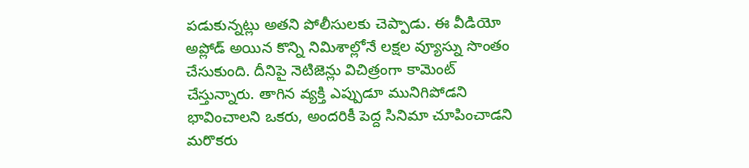పడుకున్నట్లు అతని పోలీసులకు చెప్పాడు. ఈ వీడియో అప్లోడ్ అయిన కొన్ని నిమిశాల్లోనే లక్షల వ్యూస్ను సొంతం చేసుకుంది. దీనిపై నెటిజెన్లు విచిత్రంగా కామెంట్ చేస్తున్నారు. తాగిన వ్యక్తి ఎప్పుడూ మునిగిపోడని భావించాలని ఒకరు, అందరికీ పెద్ద సినిమా చూపించాడని మరొకరు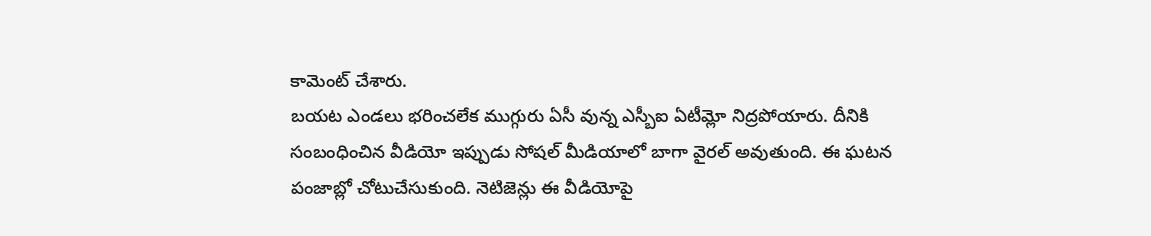కామెంట్ చేశారు.
బయట ఎండలు భరించలేక ముగ్గురు ఏసీ వున్న ఎస్బీఐ ఏటీమ్లో నిద్రపోయారు. దీనికి సంబంధించిన వీడియో ఇప్పుడు సోషల్ మీడియాలో బాగా వైరల్ అవుతుంది. ఈ ఘటన పంజాబ్లో చోటుచేసుకుంది. నెటిజెన్లు ఈ వీడియోపై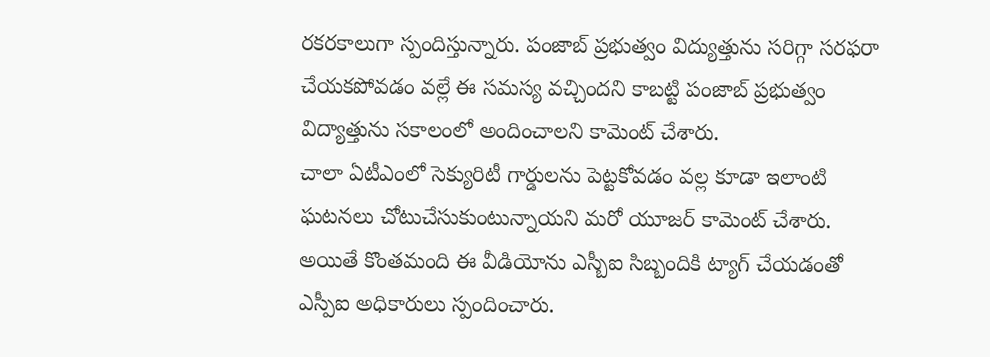రకరకాలుగా స్పందిస్తున్నారు. పంజాబ్ ప్రభుత్వం విద్యుత్తును సరిగ్గా సరఫరా చేయకపోవడం వల్లే ఈ సమస్య వచ్చిందని కాబట్టి పంజాబ్ ప్రభుత్వం విద్యాత్తును సకాలంలో అందించాలని కామెంట్ చేశారు.
చాలా ఏటీఎంలో సెక్యురిటీ గార్డులను పెట్టకోవడం వల్ల కూడా ఇలాంటి ఘటనలు చోటుచేసుకుంటున్నాయని మరో యూజర్ కామెంట్ చేశారు. అయితే కొంతమంది ఈ వీడియోను ఎస్బీఐ సిబ్బందికి ట్యాగ్ చేయడంతో ఎస్పీఐ అధికారులు స్పందించారు.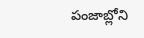పంజాబ్లోని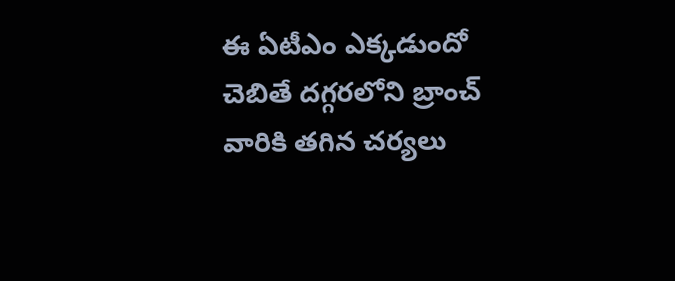ఈ ఏటీఎం ఎక్కడుందో చెబితే దగ్గరలోని బ్రాంచ్ వారికి తగిన చర్యలు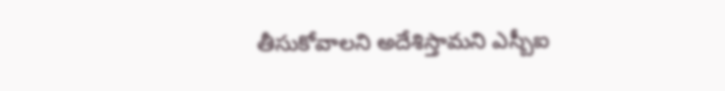తీసుకోవాలని అదేశిస్తామని ఎస్బీఐ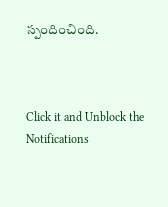స్పందించింది.



Click it and Unblock the Notifications